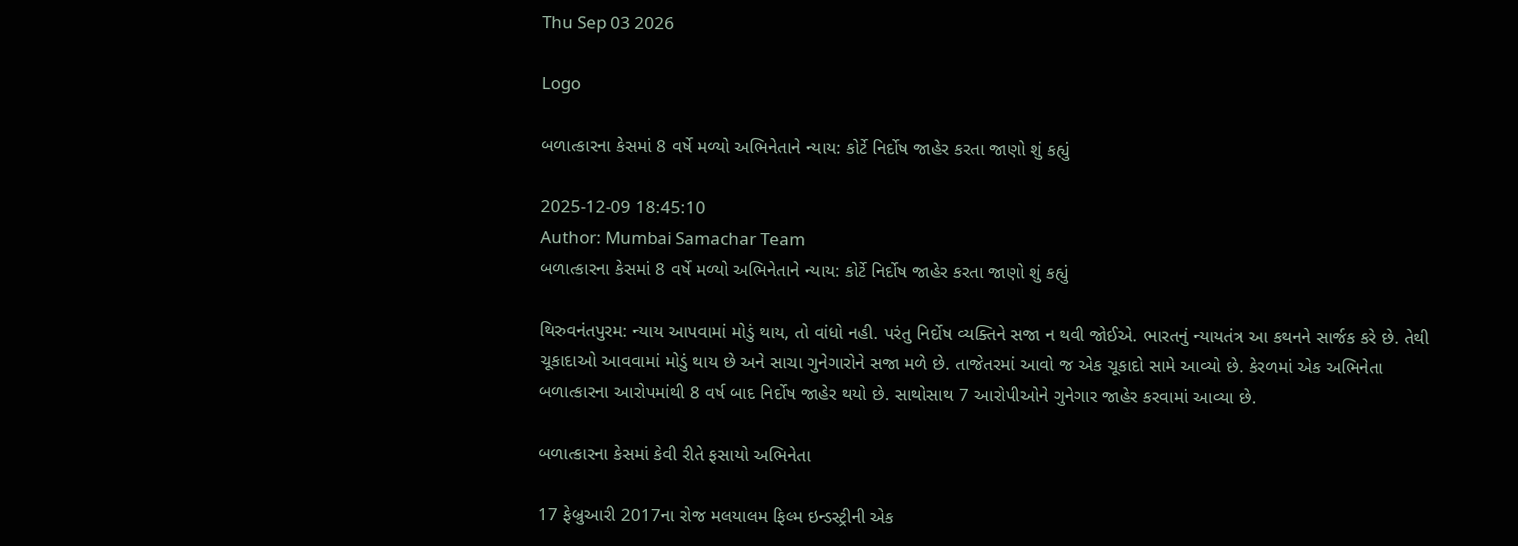Thu Sep 03 2026

Logo

બળાત્કારના કેસમાં 8 વર્ષે મળ્યો અભિનેતાને ન્યાય: કોર્ટે નિર્દોષ જાહેર કરતા જાણો શું કહ્યું

2025-12-09 18:45:10
Author: Mumbai Samachar Team
બળાત્કારના કેસમાં 8 વર્ષે મળ્યો અભિનેતાને ન્યાય: કોર્ટે નિર્દોષ જાહેર કરતા જાણો શું કહ્યું

થિરુવનંતપુરમ: ન્યાય આપવામાં મોડું થાય, તો વાંધો નહી. પરંતુ નિર્દોષ વ્યક્તિને સજા ન થવી જોઈએ. ભારતનું ન્યાયતંત્ર આ કથનને સાર્જક કરે છે. તેથી ચૂકાદાઓ આવવામાં મોડું થાય છે અને સાચા ગુનેગારોને સજા મળે છે. તાજેતરમાં આવો જ એક ચૂકાદો સામે આવ્યો છે. કેરળમાં એક અભિનેતા બળાત્કારના આરોપમાંથી 8 વર્ષ બાદ નિર્દોષ જાહેર થયો છે. સાથોસાથ 7 આરોપીઓને ગુનેગાર જાહેર કરવામાં આવ્યા છે.

બળાત્કારના કેસમાં કેવી રીતે ફસાયો અભિનેતા

17 ફેબ્રુઆરી 2017ના રોજ મલયાલમ ફિલ્મ ઇન્ડસ્ટ્રીની એક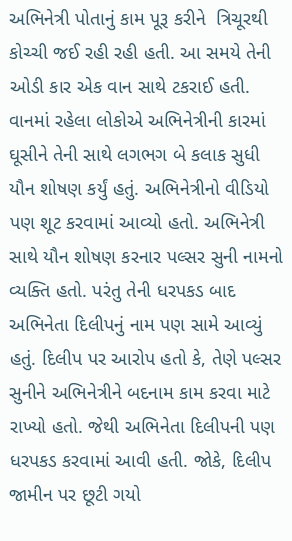અભિનેત્રી પોતાનું કામ પૂરૂ કરીને  ત્રિચૂરથી કોચ્ચી જઈ રહી રહી હતી. આ સમયે તેની ઓડી કાર એક વાન સાથે ટકરાઈ હતી. વાનમાં રહેલા લોકોએ અભિનેત્રીની કારમાં ઘૂસીને તેની સાથે લગભગ બે કલાક સુધી યૌન શોષણ કર્યું હતું. અભિનેત્રીનો વીડિયો પણ શૂટ કરવામાં આવ્યો હતો. અભિનેત્રી સાથે યૌન શોષણ કરનાર પલ્સર સુની નામનો વ્યક્તિ હતો. પરંતુ તેની ધરપકડ બાદ અભિનેતા દિલીપનું નામ પણ સામે આવ્યું હતું. દિલીપ પર આરોપ હતો કે, તેણે પલ્સર સુનીને અભિનેત્રીને બદનામ કામ કરવા માટે રાખ્યો હતો. જેથી અભિનેતા દિલીપની પણ ધરપકડ કરવામાં આવી હતી. જોકે, દિલીપ જામીન પર છૂટી ગયો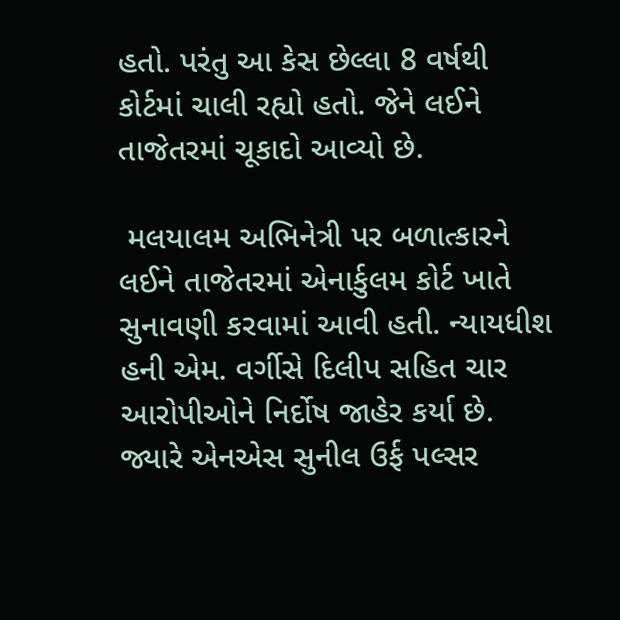હતો. પરંતુ આ કેસ છેલ્લા 8 વર્ષથી કોર્ટમાં ચાલી રહ્યો હતો. જેને લઈને તાજેતરમાં ચૂકાદો આવ્યો છે.

 મલયાલમ અભિનેત્રી પર બળાત્કારને લઈને તાજેતરમાં એનાર્કુલમ કોર્ટ ખાતે સુનાવણી કરવામાં આવી હતી. ન્યાયધીશ હની એમ. વર્ગીસે દિલીપ સહિત ચાર આરોપીઓને નિર્દોષ જાહેર કર્યા છે. જ્યારે એનએસ સુનીલ ઉર્ફ પલ્સર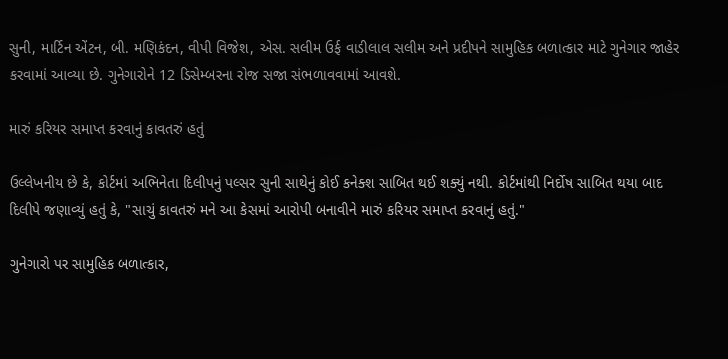સુની, માર્ટિન એંટન, બી. મણિકંદન, વીપી વિજેશ, એસ. સલીમ ઉર્ફ વાડીલાલ સલીમ અને પ્રદીપને સામુહિક બળાત્કાર માટે ગુનેગાર જાહેર કરવામાં આવ્યા છે. ગુનેગારોને 12 ડિસેમ્બરના રોજ સજા સંભળાવવામાં આવશે.

મારું કરિયર સમાપ્ત કરવાનું કાવતરું હતું

ઉલ્લેખનીય છે કે, કોર્ટમાં અભિનેતા દિલીપનું પલ્સર સુની સાથેનું કોઈ કનેક્શ સાબિત થઈ શક્યું નથી. કોર્ટમાંથી નિર્દોષ સાબિત થયા બાદ દિલીપે જણાવ્યું હતું કે, "સાચું કાવતરું મને આ કેસમાં આરોપી બનાવીને મારું કરિયર સમાપ્ત કરવાનું હતું."

ગુનેગારો પર સામુહિક બળાત્કાર,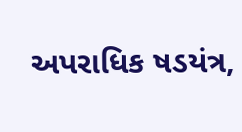અપરાધિક ષડયંત્ર,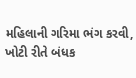મહિલાની ગરિમા ભંગ કરવી, ખોટી રીતે બંધક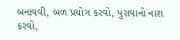બનાવવી, બળ પ્રયોગ કરવો, પુરાવાનો નાશ કરવો,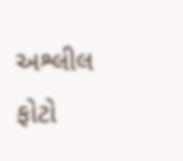અશ્લીલ ફોટો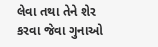લેવા તથા તેને શેર કરવા જેવા ગુનાઓ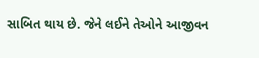સાબિત થાય છે. જેને લઈને તેઓને આજીવન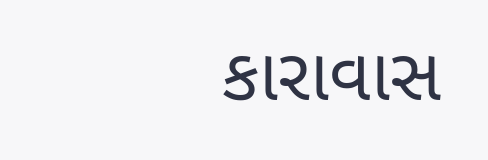કારાવાસ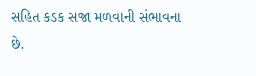સહિત કડક સજા મળવાની સંભાવના છે.